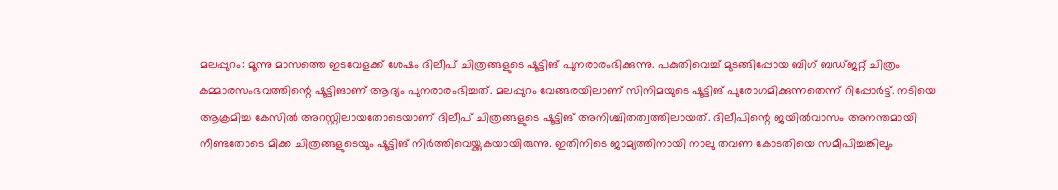മലപ്പുറം: മൂന്നു മാസത്തെ ഇടവേളക്ക് ശേഷം ദിലീപ് ചിത്രങ്ങളുടെ ഷൂട്ടിങ് പുനരാരംഭിക്കുന്നു. പകുതിവെച്ച് മുടങ്ങിപ്പോയ ബിഗ് ബഡ്ജറ്റ് ചിത്രം കമ്മാരസംഭവത്തിന്റെ ഷൂട്ടിങാണ് ആദ്യം പുനരാരംഭിച്ചത്. മലപ്പുറം വേങ്ങരയിലാണ് സിനിമയുടെ ഷൂട്ടിങ് പുരോഗമിക്കുന്നതെന്ന് റിപ്പോർട്ട്. നടിയെ ആക്രമിച്ച കേസിൽ അറസ്റ്റിലായതോടെയാണ് ദിലീപ് ചിത്രങ്ങളുടെ ഷൂട്ടിങ് അനിശ്ചിതത്വത്തിലായത്. ദിലീപിന്റെ ജയിൽവാസം അനന്തമായി നീണ്ടതോടെ മിക്ക ചിത്രങ്ങളുടെയും ഷൂട്ടിങ് നിർത്തിവെയ്ക്കുകയായിരുന്നു. ഇതിനിടെ ജാമ്യത്തിനായി നാലു തവണ കോടതിയെ സമീപിച്ചങ്കിലും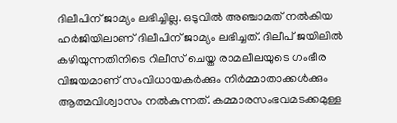ദിലീപിന് ജാമ്യം ലഭിച്ചില്ല. ഒടുവിൽ അഞ്ചാമത് നൽകിയ ഹർജിയിലാണ് ദിലീപിന് ജാമ്യം ലഭിച്ചത്. ദിലീപ് ജയിലിൽ കഴിയുന്നതിനിടെ റിലീസ് ചെയ്ത രാമലീലയുടെ ഗംഭീര വിജയമാണ് സംവിധായകർക്കും നിർമ്മാതാക്കൾക്കും ആത്മവിശ്വാസം നൽകുന്നത്. കമ്മാരസംഭവമടക്കമുള്ള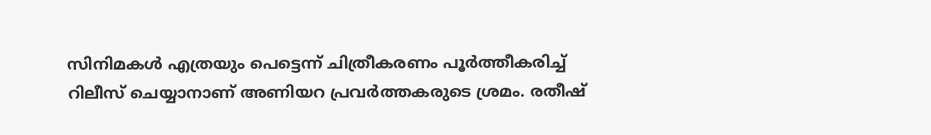സിനിമകൾ എത്രയും പെട്ടെന്ന് ചിത്രീകരണം പൂർത്തീകരിച്ച് റിലീസ് ചെയ്യാനാണ് അണിയറ പ്രവർത്തകരുടെ ശ്രമം. രതീഷ്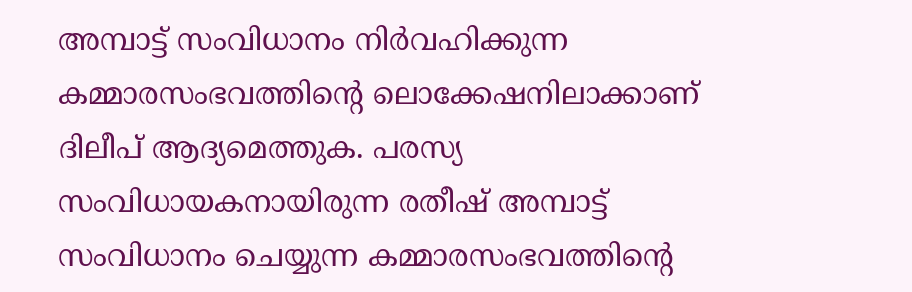അമ്പാട്ട് സംവിധാനം നിർവഹിക്കുന്ന കമ്മാരസംഭവത്തിന്റെ ലൊക്കേഷനിലാക്കാണ് ദിലീപ് ആദ്യമെത്തുക. പരസ്യ സംവിധായകനായിരുന്ന രതീഷ് അമ്പാട്ട് സംവിധാനം ചെയ്യുന്ന കമ്മാരസംഭവത്തിന്റെ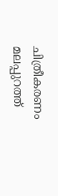ചിത്രീകരണം മലപ്പുറത്ത്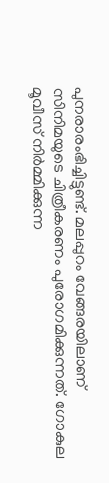പുനരാരംഭിച്ചിട്ടുണ്ട്. മലപ്പുറം വേങ്ങരയിലാണ് സിനിമയുടെ ചിത്രീകരണം പുരോഗമിക്കുന്നത്. ഗോകുല മൂവീസ് നിർമ്മിക്കുന്ന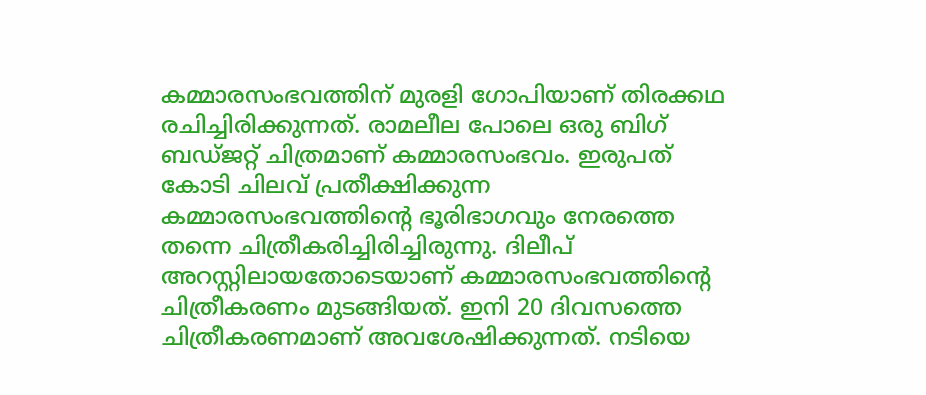കമ്മാരസംഭവത്തിന് മുരളി ഗോപിയാണ് തിരക്കഥ രചിച്ചിരിക്കുന്നത്. രാമലീല പോലെ ഒരു ബിഗ് ബഡ്ജറ്റ് ചിത്രമാണ് കമ്മാരസംഭവം. ഇരുപത് കോടി ചിലവ് പ്രതീക്ഷിക്കുന്ന കമ്മാരസംഭവത്തിന്റെ ഭൂരിഭാഗവും നേരത്തെ തന്നെ ചിത്രീകരിച്ചിരിച്ചിരുന്നു. ദിലീപ് അറസ്റ്റിലായതോടെയാണ് കമ്മാരസംഭവത്തിന്റെ ചിത്രീകരണം മുടങ്ങിയത്. ഇനി 20 ദിവസത്തെ ചിത്രീകരണമാണ് അവശേഷിക്കുന്നത്. നടിയെ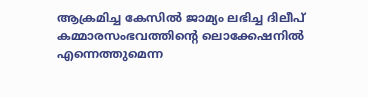ആക്രമിച്ച കേസിൽ ജാമ്യം ലഭിച്ച ദിലീപ് കമ്മാരസംഭവത്തിന്റെ ലൊക്കേഷനിൽ എന്നെത്തുമെന്ന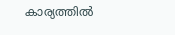കാര്യത്തിൽ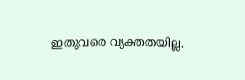ഇതുവരെ വ്യക്തതയില്ല.